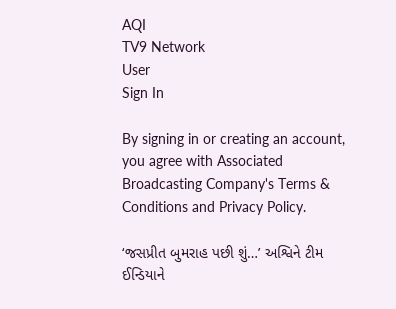AQI
TV9 Network
User
Sign In

By signing in or creating an account, you agree with Associated Broadcasting Company's Terms & Conditions and Privacy Policy.

‘જસપ્રીત બુમરાહ પછી શું…’ અશ્વિને ટીમ ઈન્ડિયાને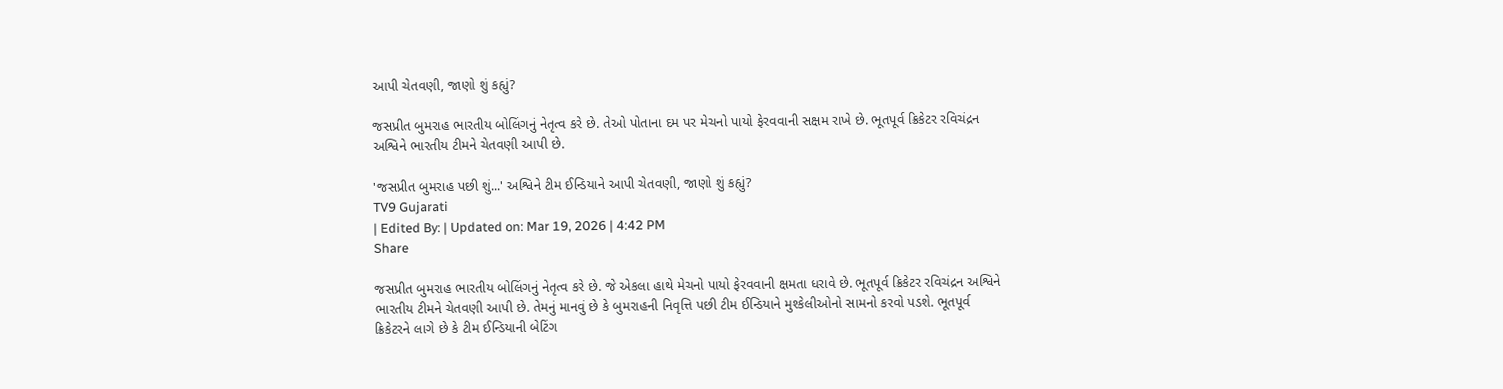આપી ચેતવણી, જાણો શું કહ્યું?

જસપ્રીત બુમરાહ ભારતીય બોલિંગનું નેતૃત્વ કરે છે. તેઓ પોતાના દમ પર મેચનો પાયો ફેરવવાની સક્ષમ રાખે છે. ભૂતપૂર્વ ક્રિકેટર રવિચંદ્રન અશ્વિને ભારતીય ટીમને ચેતવણી આપી છે.

'જસપ્રીત બુમરાહ પછી શું...' અશ્વિને ટીમ ઈન્ડિયાને આપી ચેતવણી, જાણો શું કહ્યું?
TV9 Gujarati
| Edited By: | Updated on: Mar 19, 2026 | 4:42 PM
Share

જસપ્રીત બુમરાહ ભારતીય બોલિંગનું નેતૃત્વ કરે છે. જે એકલા હાથે મેચનો પાયો ફેરવવાની ક્ષમતા ધરાવે છે. ભૂતપૂર્વ ક્રિકેટર રવિચંદ્રન અશ્વિને ભારતીય ટીમને ચેતવણી આપી છે. તેમનું માનવું છે કે બુમરાહની નિવૃત્તિ પછી ટીમ ઈન્ડિયાને મુશ્કેલીઓનો સામનો કરવો પડશે. ભૂતપૂર્વ ક્રિકેટરને લાગે છે કે ટીમ ઈન્ડિયાની બેટિંગ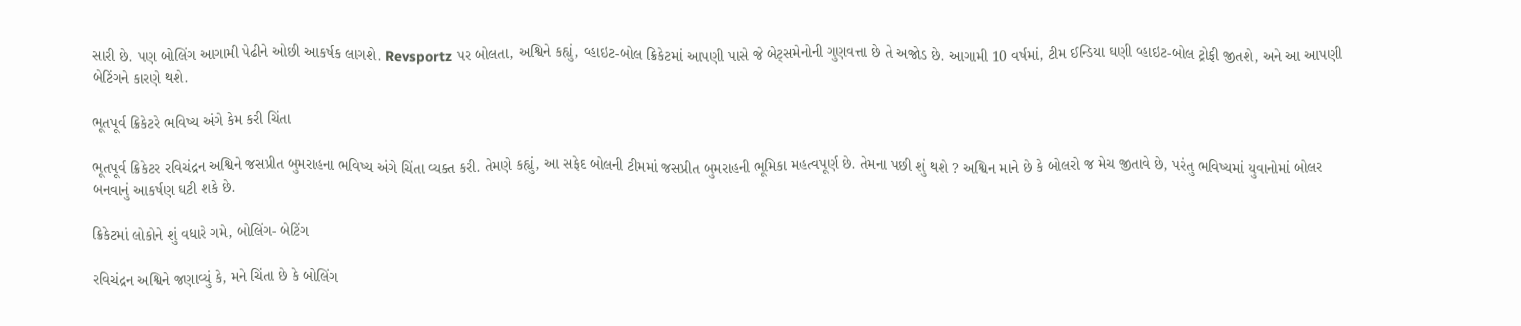સારી છે. પણ બોલિંગ આગામી પેઢીને ઓછી આકર્ષક લાગશે. Revsportz પર બોલતા, અશ્વિને કહ્યું, વ્હાઇટ-બોલ ક્રિકેટમાં આપણી પાસે જે બેટ્સમેનોની ગુણવત્તા છે તે અજોડ છે. આગામી 10 વર્ષમાં, ટીમ ઈન્ડિયા ઘણી વ્હાઇટ-બોલ ટ્રોફી જીતશે, અને આ આપણી બેટિંગને કારણે થશે.

ભૂતપૂર્વ ક્રિકેટરે ભવિષ્ય અંગે કેમ કરી ચિંતા

ભૂતપૂર્વ ક્રિકેટર રવિચંદ્રન અશ્વિને જસપ્રીત બુમરાહના ભવિષ્ય અંગે ચિંતા વ્યક્ત કરી. તેમણે કહ્યું, આ સફેદ બોલની ટીમમાં જસપ્રીત બુમરાહની ભૂમિકા મહત્વપૂર્ણ છે. તેમના પછી શું થશે ? અશ્વિન માને છે કે બોલરો જ મેચ જીતાવે છે, પરંતુ ભવિષ્યમાં યુવાનોમાં બોલર બનવાનું આકર્ષણ ઘટી શકે છે.

ક્રિકેટમાં લોકોને શું વધારે ગમે, બોલિંગ- બેટિંગ

રવિચંદ્રન અશ્વિને જણાવ્યું કે, મને ચિંતા છે કે બોલિંગ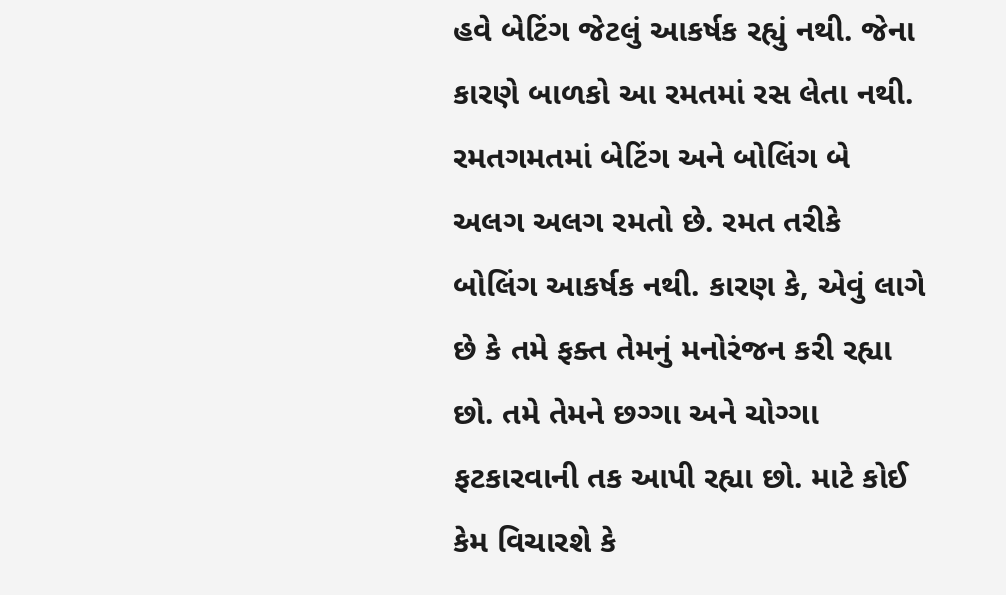હવે બેટિંગ જેટલું આકર્ષક રહ્યું નથી. જેના કારણે બાળકો આ રમતમાં રસ લેતા નથી. રમતગમતમાં બેટિંગ અને બોલિંગ બે અલગ અલગ રમતો છે. રમત તરીકે બોલિંગ આકર્ષક નથી. કારણ કે, એવું લાગે છે કે તમે ફક્ત તેમનું મનોરંજન કરી રહ્યા છો. તમે તેમને છગ્ગા અને ચોગ્ગા ફટકારવાની તક આપી રહ્યા છો. માટે કોઈ કેમ વિચારશે કે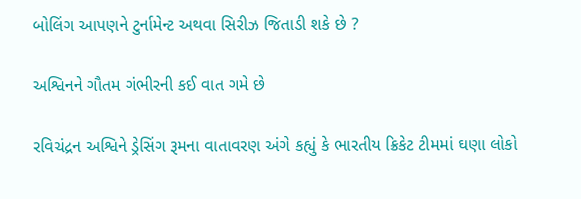બોલિંગ આપણને ટુર્નામેન્ટ અથવા સિરીઝ જિતાડી શકે છે ?

અશ્વિનને ગૌતમ ગંભીરની કઈ વાત ગમે છે

રવિચંદ્રન અશ્વિને ડ્રેસિંગ રૂમના વાતાવરણ અંગે કહ્યું કે ભારતીય ક્રિકેટ ટીમમાં ઘણા લોકો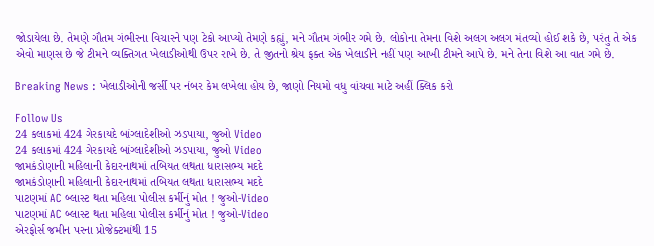જોડાયેલા છે. તેમણે ગૌતમ ગંભીરના વિચારને પણ ટેકો આપ્યો તેમણે કહ્યું, મને ગૌતમ ગંભીર ગમે છે. લોકોના તેમના વિશે અલગ અલગ મંતવ્યો હોઈ શકે છે, પરંતુ તે એક એવો માણસ છે જે ટીમને વ્યક્તિગત ખેલાડીઓથી ઉપર રાખે છે. તે જીતનો શ્રેય ફક્ત એક ખેલાડીને નહીં પણ આખી ટીમને આપે છે. મને તેના વિશે આ વાત ગમે છે.

Breaking News : ખેલાડીઓની જર્સી પર નંબર કેમ લખેલા હોય છે, જાણો નિયમો વધુ વાંચવા માટે અહીં ક્લિક કરો

Follow Us
24 કલાકમાં 424 ગેરકાયદે બાંગ્લાદેશીઓ ઝડપાયા, જુઓ Video
24 કલાકમાં 424 ગેરકાયદે બાંગ્લાદેશીઓ ઝડપાયા, જુઓ Video
જામકંડોણાની મહિલાની કેદારનાથમાં તબિયત લથતા ધારાસભ્ય મદદે
જામકંડોણાની મહિલાની કેદારનાથમાં તબિયત લથતા ધારાસભ્ય મદદે
પાટણમાં AC બ્લાસ્ટ થતા મહિલા પોલીસ કર્મીનું મોત ! જુઓ-Video
પાટણમાં AC બ્લાસ્ટ થતા મહિલા પોલીસ કર્મીનું મોત ! જુઓ-Video
એરફોર્સ જમીન પરના પ્રોજેક્ટમાંથી 15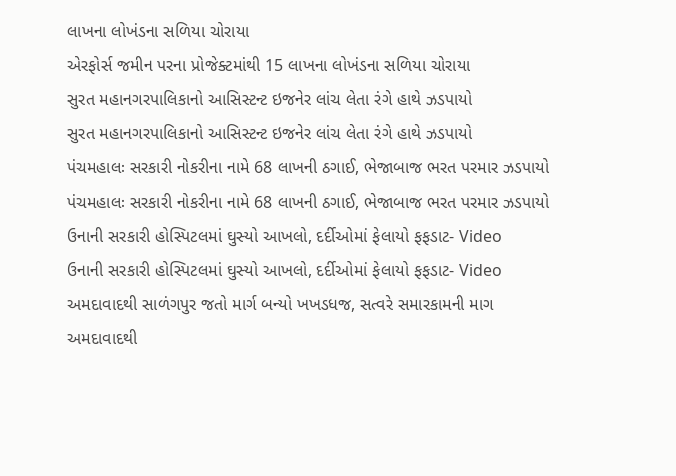લાખના લોખંડના સળિયા ચોરાયા
એરફોર્સ જમીન પરના પ્રોજેક્ટમાંથી 15 લાખના લોખંડના સળિયા ચોરાયા
સુરત મહાનગરપાલિકાનો આસિસ્ટન્ટ ઇજનેર લાંચ લેતા રંગે હાથે ઝડપાયો
સુરત મહાનગરપાલિકાનો આસિસ્ટન્ટ ઇજનેર લાંચ લેતા રંગે હાથે ઝડપાયો
પંચમહાલઃ સરકારી નોકરીના નામે 68 લાખની ઠગાઈ, ભેજાબાજ ભરત પરમાર ઝડપાયો
પંચમહાલઃ સરકારી નોકરીના નામે 68 લાખની ઠગાઈ, ભેજાબાજ ભરત પરમાર ઝડપાયો
ઉનાની સરકારી હોસ્પિટલમાં ઘુસ્યો આખલો, દર્દીઓમાં ફેલાયો ફફડાટ- Video
ઉનાની સરકારી હોસ્પિટલમાં ઘુસ્યો આખલો, દર્દીઓમાં ફેલાયો ફફડાટ- Video
અમદાવાદથી સાળંગપુર જતો માર્ગ બન્યો ખખડધજ, સત્વરે સમારકામની માગ
અમદાવાદથી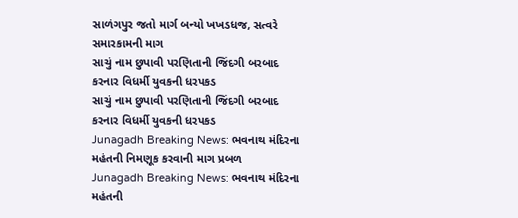સાળંગપુર જતો માર્ગ બન્યો ખખડધજ, સત્વરે સમારકામની માગ
સાચું નામ છુપાવી પરણિતાની જિંદગી બરબાદ કરનાર વિધર્મી યુવકની ધરપકડ
સાચું નામ છુપાવી પરણિતાની જિંદગી બરબાદ કરનાર વિધર્મી યુવકની ધરપકડ
Junagadh Breaking News: ભવનાથ મંદિરના મહંતની નિમણૂક કરવાની માગ પ્રબળ
Junagadh Breaking News: ભવનાથ મંદિરના મહંતની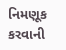નિમણૂક કરવાની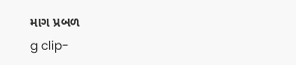માગ પ્રબળ
g clip-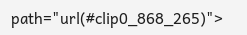path="url(#clip0_868_265)">